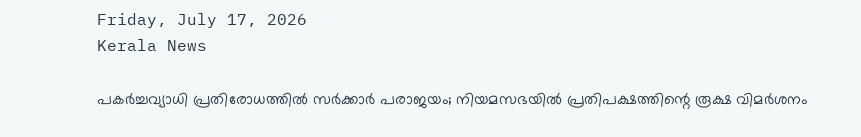Friday, July 17, 2026
Kerala News

പകര്‍ച്ചവ്യാധി പ്രതിരോധത്തില്‍ സര്‍ക്കാര്‍ പരാജയം; നിയമസഭയില്‍ പ്രതിപക്ഷത്തിന്റെ രൂക്ഷ വിമര്‍ശനം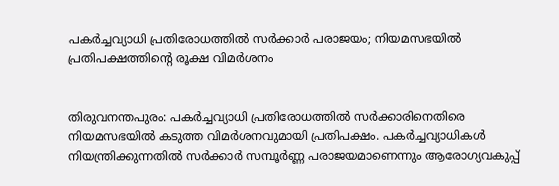പകര്‍ച്ചവ്യാധി പ്രതിരോധത്തില്‍ സര്‍ക്കാര്‍ പരാജയം; നിയമസഭയില്‍ പ്രതിപക്ഷത്തിന്റെ രൂക്ഷ വിമര്‍ശനം


തിരുവനന്തപുരം: പകര്‍ച്ചവ്യാധി പ്രതിരോധത്തില്‍ സര്‍ക്കാരിനെതിരെ നിയമസഭയില്‍ കടുത്ത വിമര്‍ശനവുമായി പ്രതിപക്ഷം. പകര്‍ച്ചവ്യാധികള്‍ നിയന്ത്രിക്കുന്നതില്‍ സര്‍ക്കാര്‍ സമ്പൂര്‍ണ്ണ പരാജയമാണെന്നും ആരോഗ്യവകുപ്പ്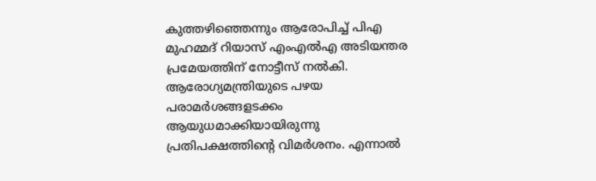കുത്തഴിഞ്ഞെന്നും ആരോപിച്ച് പിഎ മുഹമ്മദ് റിയാസ് എംഎല്‍എ അടിയന്തര പ്രമേയത്തിന് നോട്ടീസ് നല്‍കി. ആരോഗ്യമന്ത്രിയുടെ പഴയ പരാമര്‍ശങ്ങളടക്കം ആയുധമാക്കിയായിരുന്നു പ്രതിപക്ഷത്തിന്റെ വിമര്‍ശനം. എന്നാല്‍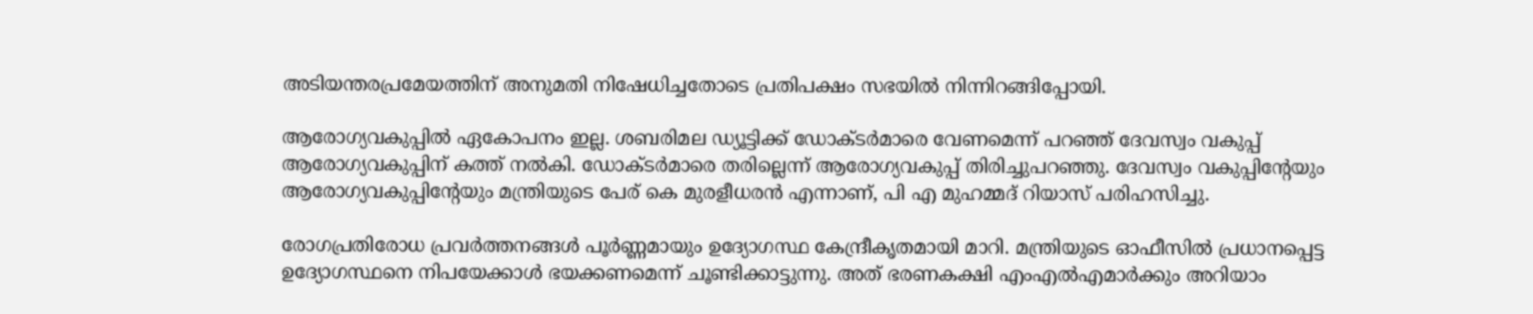അടിയന്തരപ്രമേയത്തിന് അനുമതി നിഷേധിച്ചതോടെ പ്രതിപക്ഷം സഭയില്‍ നിന്നിറങ്ങിപ്പോയി.

ആരോഗ്യവകുപ്പില്‍ ഏകോപനം ഇല്ല. ശബരിമല ഡ്യൂട്ടിക്ക് ഡോക്ടര്‍മാരെ വേണമെന്ന് പറഞ്ഞ് ദേവസ്വം വകുപ്പ് ആരോഗ്യവകുപ്പിന് കത്ത് നല്‍കി. ഡോക്ടര്‍മാരെ തരില്ലെന്ന് ആരോഗ്യവകുപ്പ് തിരിച്ചുപറഞ്ഞു. ദേവസ്വം വകുപ്പിന്റേയും ആരോഗ്യവകുപ്പിന്റേയും മന്ത്രിയുടെ പേര് കെ മുരളീധരന്‍ എന്നാണ്, പി എ മുഹമ്മദ് റിയാസ് പരിഹസിച്ചു.

രോഗപ്രതിരോധ പ്രവര്‍ത്തനങ്ങള്‍ പൂര്‍ണ്ണമായും ഉദ്യോഗസ്ഥ കേന്ദ്രീകൃതമായി മാറി. മന്ത്രിയുടെ ഓഫീസില്‍ പ്രധാനപ്പെട്ട ഉദ്യോഗസ്ഥനെ നിപയേക്കാള്‍ ഭയക്കണമെന്ന് ചൂണ്ടിക്കാട്ടുന്നു. അത് ഭരണകക്ഷി എംഎല്‍എമാര്‍ക്കും അറിയാം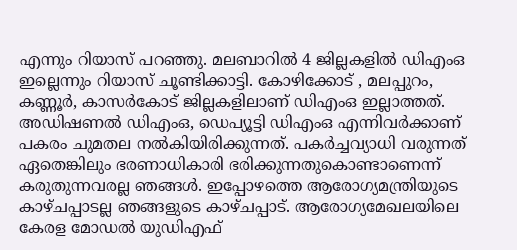എന്നും റിയാസ് പറഞ്ഞു. മലബാറില്‍ 4 ജില്ലകളില്‍ ഡിഎംഒ ഇല്ലെന്നും റിയാസ് ചൂണ്ടിക്കാട്ടി. കോഴിക്കോട് , മലപ്പുറം, കണ്ണൂര്‍, കാസര്‍കോട് ജില്ലകളിലാണ് ഡിഎംഒ ഇല്ലാത്തത്. അഡിഷണല്‍ ഡിഎംഒ, ഡെപ്യൂട്ടി ഡിഎംഒ എന്നിവര്‍ക്കാണ് പകരം ചുമതല നല്‍കിയിരിക്കുന്നത്. പകര്‍ച്ചവ്യാധി വരുന്നത് ഏതെങ്കിലും ഭരണാധികാരി ഭരിക്കുന്നതുകൊണ്ടാണെന്ന് കരുതുന്നവരല്ല ഞങ്ങള്‍. ഇപ്പോഴത്തെ ആരോഗ്യമന്ത്രിയുടെ കാഴ്ചപ്പാടല്ല ഞങ്ങളുടെ കാഴ്ചപ്പാട്. ആരോഗ്യമേഖലയിലെ കേരള മോഡല്‍ യുഡിഎഫ്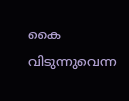കൈ വിടുന്നുവെന്ന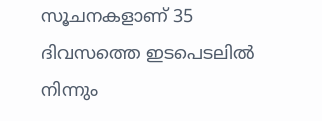സൂചനകളാണ് 35 ദിവസത്തെ ഇടപെടലില്‍ നിന്നും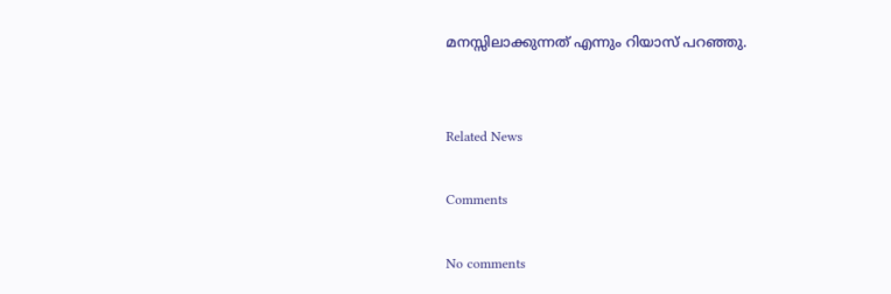മനസ്സിലാക്കുന്നത് എന്നും റിയാസ് പറഞ്ഞു.


Related News

Comments

No comments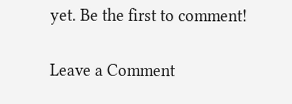yet. Be the first to comment!

Leave a Comment